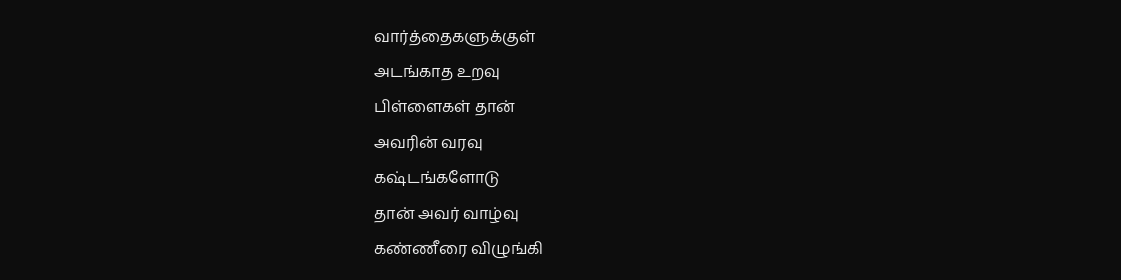வார்த்தைகளுக்குள்
அடங்காத உறவு
பிள்ளைகள் தான்
அவரின் வரவு
கஷ்டங்களோடு
தான் அவர் வாழ்வு
கண்ணீரை விழுங்கி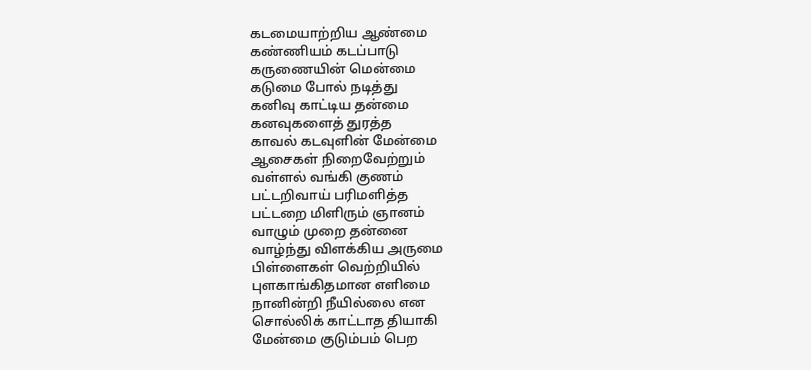கடமையாற்றிய ஆண்மை
கண்ணியம் கடப்பாடு
கருணையின் மென்மை
கடுமை போல் நடித்து
கனிவு காட்டிய தன்மை
கனவுகளைத் துரத்த
காவல் கடவுளின் மேன்மை
ஆசைகள் நிறைவேற்றும்
வள்ளல் வங்கி குணம்
பட்டறிவாய் பரிமளித்த
பட்டறை மிளிரும் ஞானம்
வாழும் முறை தன்னை
வாழ்ந்து விளக்கிய அருமை
பிள்ளைகள் வெற்றியில்
புளகாங்கிதமான எளிமை
நானின்றி நீயில்லை என
சொல்லிக் காட்டாத தியாகி
மேன்மை குடும்பம் பெற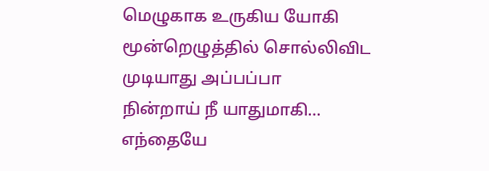மெழுகாக உருகிய யோகி
மூன்றெழுத்தில் சொல்லிவிட
முடியாது அப்பப்பா
நின்றாய் நீ யாதுமாகி…
எந்தையே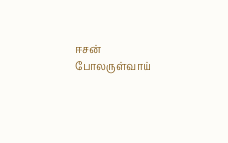ஈசன் போலருள்வாய்